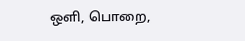ஒளி, பொறை,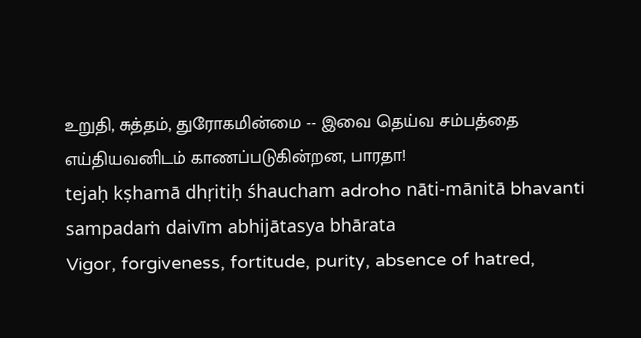உறுதி, சுத்தம், துரோகமின்மை -- இவை தெய்வ சம்பத்தை எய்தியவனிடம் காணப்படுகின்றன, பாரதா!
tejaḥ kṣhamā dhṛitiḥ śhaucham adroho nāti-mānitā bhavanti sampadaṁ daivīm abhijātasya bhārata
Vigor, forgiveness, fortitude, purity, absence of hatred,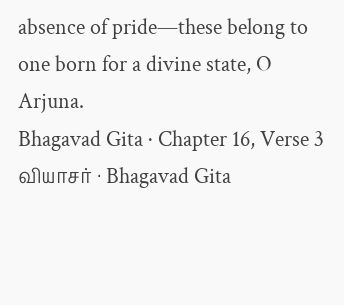absence of pride—these belong to one born for a divine state, O Arjuna.
Bhagavad Gita · Chapter 16, Verse 3
வியாசர் · Bhagavad Gita